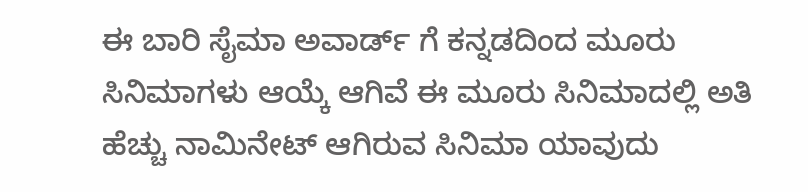ಈ ಬಾರಿ ಸೈಮಾ ಅವಾರ್ಡ್ ಗೆ ಕನ್ನಡದಿಂದ ಮೂರು ಸಿನಿಮಾಗಳು ಆಯ್ಕೆ ಆಗಿವೆ ಈ ಮೂರು ಸಿನಿಮಾದಲ್ಲಿ ಅತಿ ಹೆಚ್ಚು ನಾಮಿನೇಟ್ ಆಗಿರುವ ಸಿನಿಮಾ ಯಾವುದು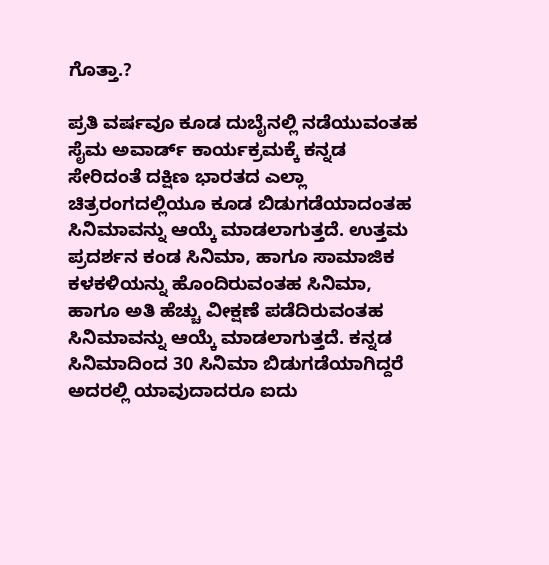ಗೊತ್ತಾ.?

ಪ್ರತಿ ವರ್ಷವೂ ಕೂಡ ದುಬೈನಲ್ಲಿ ನಡೆಯುವಂತಹ ಸೈಮ ಅವಾರ್ಡ್ ಕಾರ್ಯಕ್ರಮಕ್ಕೆ ಕನ್ನಡ ಸೇರಿದಂತೆ ದಕ್ಷಿಣ ಭಾರತದ ಎಲ್ಲಾ ಚಿತ್ರರಂಗದಲ್ಲಿಯೂ ಕೂಡ ಬಿಡುಗಡೆಯಾದಂತಹ ಸಿನಿಮಾವನ್ನು ಆಯ್ಕೆ ಮಾಡಲಾಗುತ್ತದೆ. ಉತ್ತಮ ಪ್ರದರ್ಶನ ಕಂಡ ಸಿನಿಮಾ, ಹಾಗೂ ಸಾಮಾಜಿಕ ಕಳಕಳಿಯನ್ನು ಹೊಂದಿರುವಂತಹ ಸಿನಿಮಾ, ಹಾಗೂ ಅತಿ ಹೆಚ್ಚು ವೀಕ್ಷಣೆ ಪಡೆದಿರುವಂತಹ ಸಿನಿಮಾವನ್ನು ಆಯ್ಕೆ ಮಾಡಲಾಗುತ್ತದೆ. ಕನ್ನಡ ಸಿನಿಮಾದಿಂದ 30 ಸಿನಿಮಾ ಬಿಡುಗಡೆಯಾಗಿದ್ದರೆ ಅದರಲ್ಲಿ ಯಾವುದಾದರೂ ಐದು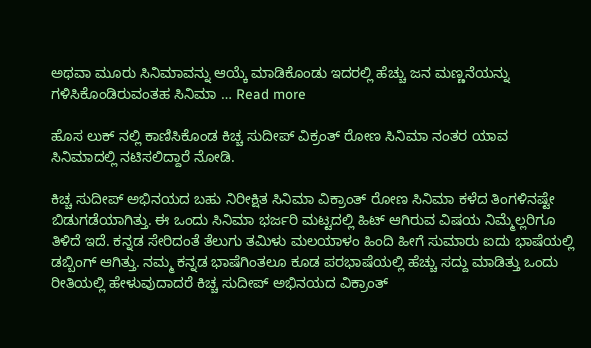ಅಥವಾ ಮೂರು ಸಿನಿಮಾವನ್ನು ಆಯ್ಕೆ ಮಾಡಿಕೊಂಡು ಇದರಲ್ಲಿ ಹೆಚ್ಚು ಜನ ಮಣ್ಣನೆಯನ್ನು ಗಳಿಸಿಕೊಂಡಿರುವಂತಹ ಸಿನಿಮಾ … Read more

ಹೊಸ ಲುಕ್ ನಲ್ಲಿ ಕಾಣಿಸಿಕೊಂಡ ಕಿಚ್ಚ ಸುದೀಪ್ ವಿಕ್ರಂತ್ ರೋಣ ಸಿನಿಮಾ ನಂತರ ಯಾವ ಸಿನಿಮಾದಲ್ಲಿ ನಟಿಸಲಿದ್ದಾರೆ ನೋಡಿ.

ಕಿಚ್ಚ ಸುದೀಪ್ ಅಭಿನಯದ ಬಹು ನಿರೀಕ್ಷಿತ ಸಿನಿಮಾ ವಿಕ್ರಾಂತ್ ರೋಣ ಸಿನಿಮಾ ಕಳೆದ ತಿಂಗಳಿನಷ್ಟೇ ಬಿಡುಗಡೆಯಾಗಿತ್ತು. ಈ ಒಂದು ಸಿನಿಮಾ ಭರ್ಜರಿ ಮಟ್ಟದಲ್ಲಿ ಹಿಟ್ ಆಗಿರುವ ವಿಷಯ ನಿಮ್ಮೆಲ್ಲರಿಗೂ ತಿಳಿದೆ ಇದೆ. ಕನ್ನಡ ಸೇರಿದಂತೆ ತೆಲುಗು ತಮಿಳು ಮಲಯಾಳಂ ಹಿಂದಿ ಹೀಗೆ ಸುಮಾರು ಐದು ಭಾಷೆಯಲ್ಲಿ ಡಬ್ಬಿಂಗ್ ಆಗಿತ್ತು‌. ನಮ್ಮ ಕನ್ನಡ ಭಾಷೆಗಿಂತಲೂ ಕೂಡ ಪರಭಾಷೆಯಲ್ಲಿ ಹೆಚ್ಚು ಸದ್ದು ಮಾಡಿತ್ತು ಒಂದು ರೀತಿಯಲ್ಲಿ ಹೇಳುವುದಾದರೆ ಕಿಚ್ಚ ಸುದೀಪ್ ಅಭಿನಯದ ವಿಕ್ರಾಂತ್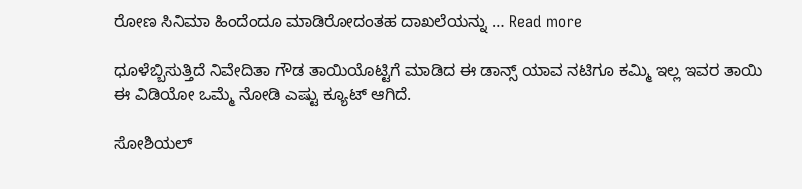ರೋಣ ಸಿನಿಮಾ ಹಿಂದೆಂದೂ ಮಾಡಿರೋದಂತಹ ದಾಖಲೆಯನ್ನು … Read more

ಧೂಳೆಬ್ಬಿಸುತ್ತಿದೆ ನಿವೇದಿತಾ ಗೌಡ ತಾಯಿಯೊಟ್ಟಿಗೆ ಮಾಡಿದ ಈ ಡಾನ್ಸ್ ಯಾವ ನಟಿಗೂ ಕಮ್ಮಿ ಇಲ್ಲ ಇವರ ತಾಯಿ ಈ ವಿಡಿಯೋ ಒಮ್ಮೆ ನೋಡಿ ಎಷ್ಟು ಕ್ಯೂಟ್ ಆಗಿದೆ.

ಸೋಶಿಯಲ್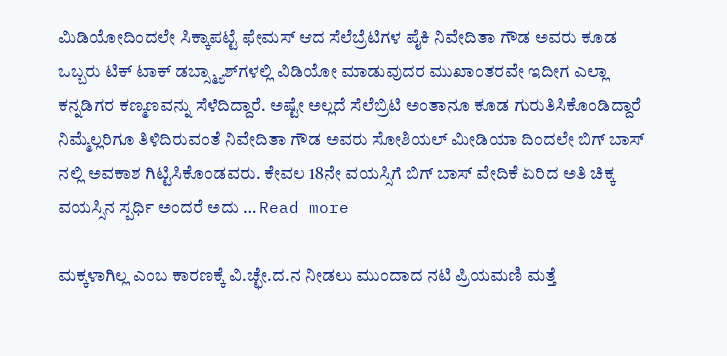ಮಿಡಿಯೋದಿಂದಲೇ ಸಿಕ್ಕಾಪಟ್ಟೆ ಫೇಮಸ್ ಆದ ಸೆಲೆಬ್ರೆಟಿಗಳ ಪೈಕಿ ನಿವೇದಿತಾ ಗೌಡ ಅವರು ಕೂಡ ಒಬ್ಬರು ಟಿಕ್ ಟಾಕ್ ಡಬ್ಸ್ಮ್ಯಾಶ್‌ಗಳಲ್ಲಿ ವಿಡಿಯೋ ಮಾಡುವುದರ ಮುಖಾಂತರವೇ ಇದೀಗ ಎಲ್ಲಾ ಕನ್ನಡಿಗರ ಕಣ್ಮಣವನ್ನು ಸೆಳೆದಿದ್ದಾರೆ. ಅಷ್ಟೇ ಅಲ್ಲದೆ ಸೆಲೆಬ್ರಿಟಿ ಅಂತಾನೂ ಕೂಡ ಗುರುತಿಸಿಕೊಂಡಿದ್ದಾರೆ ನಿಮ್ಮೆಲ್ಲರಿಗೂ ತಿಳಿದಿರುವಂತೆ ನಿವೇದಿತಾ ಗೌಡ ಅವರು ಸೋಶಿಯಲ್ ಮೀಡಿಯಾ ದಿಂದಲೇ ಬಿಗ್ ಬಾಸ್ ನಲ್ಲಿ ಅವಕಾಶ ಗಿಟ್ಟಿಸಿಕೊಂಡವರು. ಕೇವಲ 18ನೇ ವಯಸ್ಸಿಗೆ ಬಿಗ್ ಬಾಸ್ ವೇದಿಕೆ ಏರಿದ ಅತಿ ಚಿಕ್ಕ ವಯಸ್ಸಿನ ಸ್ಪರ್ಧಿ ಅಂದರೆ ಅದು … Read more

ಮಕ್ಕಳಾಗಿಲ್ಲ ಎಂಬ ಕಾರಣಕ್ಕೆ ವಿ.ಚ್ಛೇ.ದ.ನ ನೀಡಲು ಮುಂದಾದ ನಟಿ ಪ್ರಿಯಮಣಿ ಮತ್ತೆ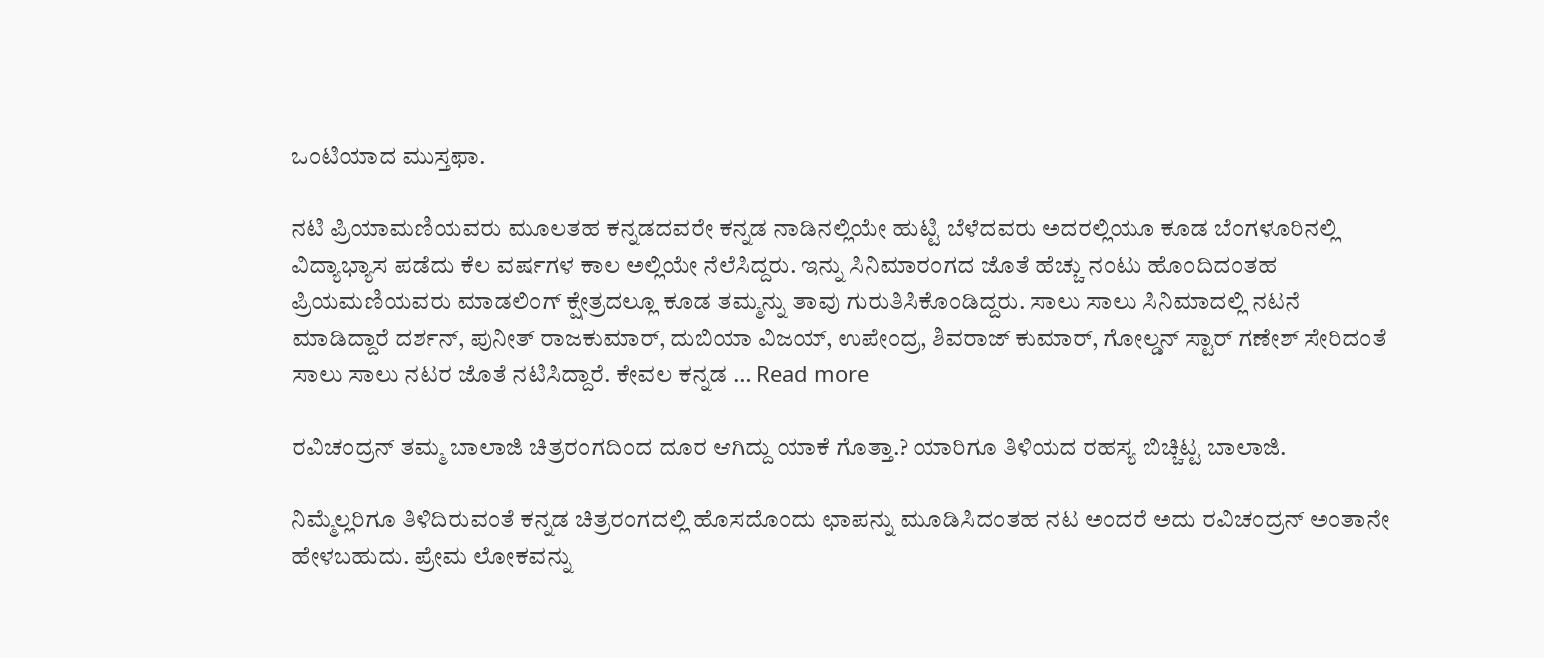ಒಂಟಿಯಾದ ಮುಸ್ತಫಾ.

ನಟಿ ಪ್ರಿಯಾಮಣಿಯವರು ಮೂಲತಹ ಕನ್ನಡದವರೇ ಕನ್ನಡ ನಾಡಿನಲ್ಲಿಯೇ ಹುಟ್ಟಿ ಬೆಳೆದವರು ಅದರಲ್ಲಿಯೂ ಕೂಡ ಬೆಂಗಳೂರಿನಲ್ಲಿ ವಿದ್ಯಾಭ್ಯಾಸ ಪಡೆದು ಕೆಲ ವರ್ಷಗಳ ಕಾಲ ಅಲ್ಲಿಯೇ ನೆಲೆಸಿದ್ದರು. ಇನ್ನು ಸಿನಿಮಾರಂಗದ ಜೊತೆ ಹೆಚ್ಚು ನಂಟು ಹೊಂದಿದಂತಹ ಪ್ರಿಯಮಣಿಯವರು ಮಾಡಲಿಂಗ್ ಕ್ಷೇತ್ರದಲ್ಲೂ ಕೂಡ ತಮ್ಮನ್ನು ತಾವು ಗುರುತಿಸಿಕೊಂಡಿದ್ದರು. ಸಾಲು ಸಾಲು ಸಿನಿಮಾದಲ್ಲಿ ನಟನೆ ಮಾಡಿದ್ದಾರೆ ದರ್ಶನ್, ಪುನೀತ್ ರಾಜಕುಮಾರ್, ದುಬಿಯಾ ವಿಜಯ್, ಉಪೇಂದ್ರ, ಶಿವರಾಜ್ ಕುಮಾರ್, ಗೋಲ್ಡನ್ ಸ್ಟಾರ್ ಗಣೇಶ್ ಸೇರಿದಂತೆ ಸಾಲು ಸಾಲು ನಟರ ಜೊತೆ ನಟಿಸಿದ್ದಾರೆ. ಕೇವಲ ಕನ್ನಡ … Read more

ರವಿಚಂದ್ರನ್ ತಮ್ಮ ಬಾಲಾಜಿ ಚಿತ್ರರಂಗದಿಂದ ದೂರ ಆಗಿದ್ದು ಯಾಕೆ ಗೊತ್ತಾ.? ಯಾರಿಗೂ ತಿಳಿಯದ ರಹಸ್ಯ ಬಿಚ್ಚಿಟ್ಟ ಬಾಲಾಜಿ.

ನಿಮ್ಮೆಲ್ಲರಿಗೂ ತಿಳಿದಿರುವಂತೆ ಕನ್ನಡ ಚಿತ್ರರಂಗದಲ್ಲಿ ಹೊಸದೊಂದು ಛಾಪನ್ನು ಮೂಡಿಸಿದಂತಹ ನಟ ಅಂದರೆ ಅದು ರವಿಚಂದ್ರನ್ ಅಂತಾನೇ ಹೇಳಬಹುದು. ಪ್ರೇಮ ಲೋಕವನ್ನು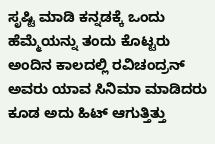ಸೃಷ್ಟಿ ಮಾಡಿ ಕನ್ನಡಕ್ಕೆ ಒಂದು ಹೆಮ್ಮೆಯನ್ನು ತಂದು ಕೊಟ್ಟರು ಅಂದಿನ ಕಾಲದಲ್ಲಿ ರವಿಚಂದ್ರನ್ ಅವರು ಯಾವ ಸಿನಿಮಾ ಮಾಡಿದರು ಕೂಡ ಅದು ಹಿಟ್ ಆಗುತ್ತಿತ್ತು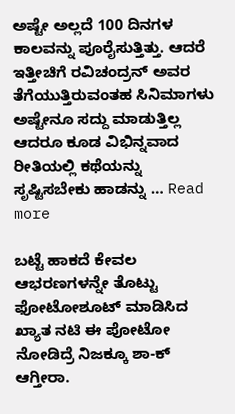ಅಷ್ಟೇ ಅಲ್ಲದೆ 100 ದಿನಗಳ ಕಾಲವನ್ನು ಪೂರೈಸುತ್ತಿತ್ತು. ಆದರೆ ಇತ್ತೀಚಿಗೆ ರವಿಚಂದ್ರನ್ ಅವರ ತೆಗೆಯುತ್ತಿರುವಂತಹ ಸಿನಿಮಾಗಳು ಅಷ್ಟೇನೂ ಸದ್ದು ಮಾಡುತ್ತಿಲ್ಲ ಆದರೂ ಕೂಡ ವಿಭಿನ್ನವಾದ ರೀತಿಯಲ್ಲಿ ಕಥೆಯನ್ನು ಸೃಷ್ಟಿಸಬೇಕು ಹಾಡನ್ನು … Read more

ಬಟ್ಟೆ ಹಾಕದೆ ಕೇವಲ ಆಭರಣಗಳನ್ನೇ ತೊಟ್ಟು ಫೋಟೋಶೂಟ್ ಮಾಡಿಸಿದ ಖ್ಯಾತ ನಟಿ ಈ ಪೋಟೋ ನೋಡಿದ್ರೆ ನಿಜಕ್ಕೂ ಶಾ-ಕ್ ಆಗ್ತೀರಾ.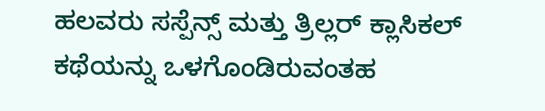ಹಲವರು ಸಸ್ಪೆನ್ಸ್ ಮತ್ತು ತ್ರಿಲ್ಲರ್ ಕ್ಲಾಸಿಕಲ್ ಕಥೆಯನ್ನು ಒಳಗೊಂಡಿರುವಂತಹ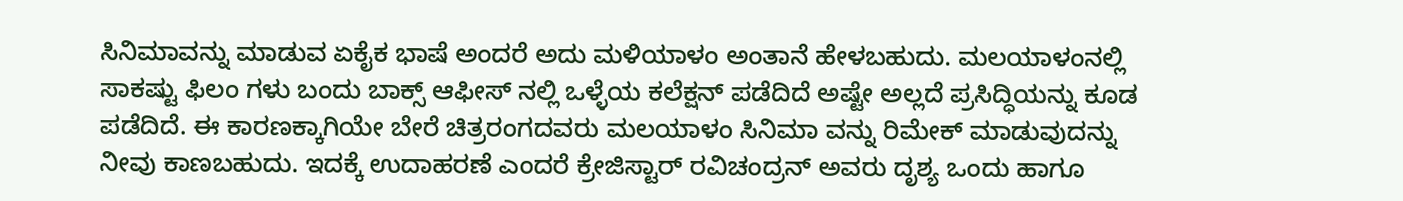ಸಿನಿಮಾವನ್ನು ಮಾಡುವ ಏಕೈಕ ಭಾಷೆ ಅಂದರೆ ಅದು ಮಳಿಯಾಳಂ ಅಂತಾನೆ ಹೇಳಬಹುದು. ಮಲಯಾಳಂನಲ್ಲಿ ಸಾಕಷ್ಟು ಫಿಲಂ ಗಳು ಬಂದು ಬಾಕ್ಸ್ ಆಫೀಸ್ ನಲ್ಲಿ ಒಳ್ಳೆಯ ಕಲೆಕ್ಷನ್ ಪಡೆದಿದೆ ಅಷ್ಟೇ ಅಲ್ಲದೆ ಪ್ರಸಿದ್ಧಿಯನ್ನು ಕೂಡ ಪಡೆದಿದೆ. ಈ ಕಾರಣಕ್ಕಾಗಿಯೇ ಬೇರೆ ಚಿತ್ರರಂಗದವರು ಮಲಯಾಳಂ ಸಿನಿಮಾ ವನ್ನು ರಿಮೇಕ್ ಮಾಡುವುದನ್ನು ನೀವು ಕಾಣಬಹುದು. ಇದಕ್ಕೆ ಉದಾಹರಣೆ ಎಂದರೆ ಕ್ರೇಜಿಸ್ಟಾರ್ ರವಿಚಂದ್ರನ್ ಅವರು ದೃಶ್ಯ ಒಂದು ಹಾಗೂ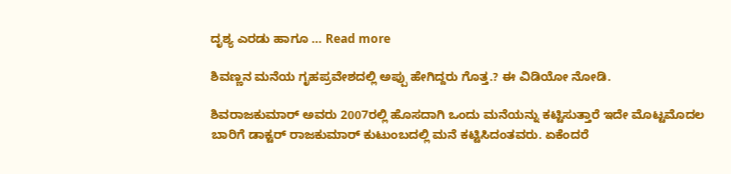ದೃಶ್ಯ ಎರಡು ಹಾಗೂ … Read more

ಶಿವಣ್ಣನ ಮನೆಯ ಗೃಹಪ್ರವೇಶದಲ್ಲಿ ಅಪ್ಪು ಹೇಗಿದ್ದರು ಗೊತ್ತ.? ಈ ವಿಡಿಯೋ ನೋಡಿ.

ಶಿವರಾಜಕುಮಾರ್ ಅವರು 2007ರಲ್ಲಿ ಹೊಸದಾಗಿ ಒಂದು ಮನೆಯನ್ನು ಕಟ್ಟಿಸುತ್ತಾರೆ ಇದೇ ಮೊಟ್ಟಮೊದಲ ಬಾರಿಗೆ ಡಾಕ್ಟರ್ ರಾಜಕುಮಾರ್ ಕುಟುಂಬದಲ್ಲಿ ಮನೆ ಕಟ್ಟಿಸಿದಂತವರು. ಏಕೆಂದರೆ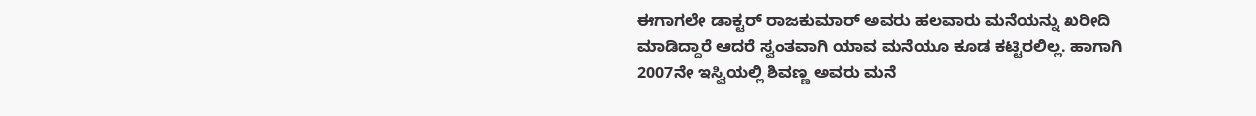ಈಗಾಗಲೇ ಡಾಕ್ಟರ್ ರಾಜಕುಮಾರ್ ಅವರು ಹಲವಾರು ಮನೆಯನ್ನು ಖರೀದಿ ಮಾಡಿದ್ದಾರೆ ಆದರೆ ಸ್ವಂತವಾಗಿ ಯಾವ ಮನೆಯೂ ಕೂಡ ಕಟ್ಟಿರಲಿಲ್ಲ. ಹಾಗಾಗಿ 2007ನೇ ಇಸ್ವಿಯಲ್ಲಿ ಶಿವಣ್ಣ ಅವರು ಮನೆ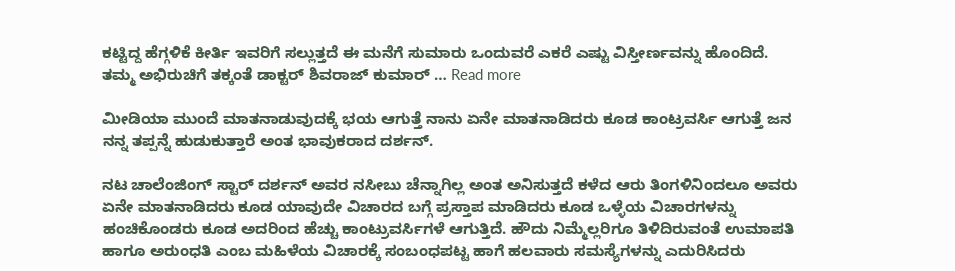ಕಟ್ಟಿದ್ದ ಹೆಗ್ಗಳಿಕೆ ಕೀರ್ತಿ ಇವರಿಗೆ ಸಲ್ಲುತ್ತದೆ ಈ ಮನೆಗೆ ಸುಮಾರು ಒಂದುವರೆ ಎಕರೆ ಎಷ್ಟು ವಿಸ್ತೀರ್ಣವನ್ನು ಹೊಂದಿದೆ. ತಮ್ಮ ಅಭಿರುಚಿಗೆ ತಕ್ಕಂತೆ ಡಾಕ್ಟರ್ ಶಿವರಾಜ್ ಕುಮಾರ್ … Read more

ಮೀಡಿಯಾ ಮುಂದೆ ಮಾತನಾಡುವುದಕ್ಕೆ ಭಯ ಆಗುತ್ತೆ ನಾನು ಏನೇ ಮಾತನಾಡಿದರು ಕೂಡ ಕಾಂಟ್ರವರ್ಸಿ ಆಗುತ್ತೆ ಜನ ನನ್ನ ತಪ್ಪನ್ನೆ ಹುಡುಕುತ್ತಾರೆ ಅಂತ ಭಾವುಕರಾದ ದರ್ಶನ್.

ನಟ ಚಾಲೆಂಜಿಂಗ್ ಸ್ಟಾರ್ ದರ್ಶನ್ ಅವರ ನಸೀಬು ಚೆನ್ನಾಗಿಲ್ಲ ಅಂತ ಅನಿಸುತ್ತದೆ ಕಳೆದ ಆರು ತಿಂಗಳಿನಿಂದಲೂ ಅವರು ಏನೇ ಮಾತನಾಡಿದರು ಕೂಡ ಯಾವುದೇ ವಿಚಾರದ ಬಗ್ಗೆ ಪ್ರಸ್ತಾಪ ಮಾಡಿದರು ಕೂಡ ಒಳ್ಳೆಯ ವಿಚಾರಗಳನ್ನು ಹಂಚಿಕೊಂಡರು ಕೂಡ ಅದರಿಂದ ಹೆಚ್ಚು ಕಾಂಟ್ರುವರ್ಸಿಗಳೆ ಆಗುತ್ತಿದೆ. ಹೌದು ನಿಮ್ಮೆಲ್ಲರಿಗೂ ತಿಳಿದಿರುವಂತೆ ಉಮಾಪತಿ ಹಾಗೂ ಅರುಂಧತಿ ಎಂಬ ಮಹಿಳೆಯ ವಿಚಾರಕ್ಕೆ ಸಂಬಂಧಪಟ್ಟ ಹಾಗೆ ಹಲವಾರು ಸಮಸ್ಯೆಗಳನ್ನು ಎದುರಿಸಿದರು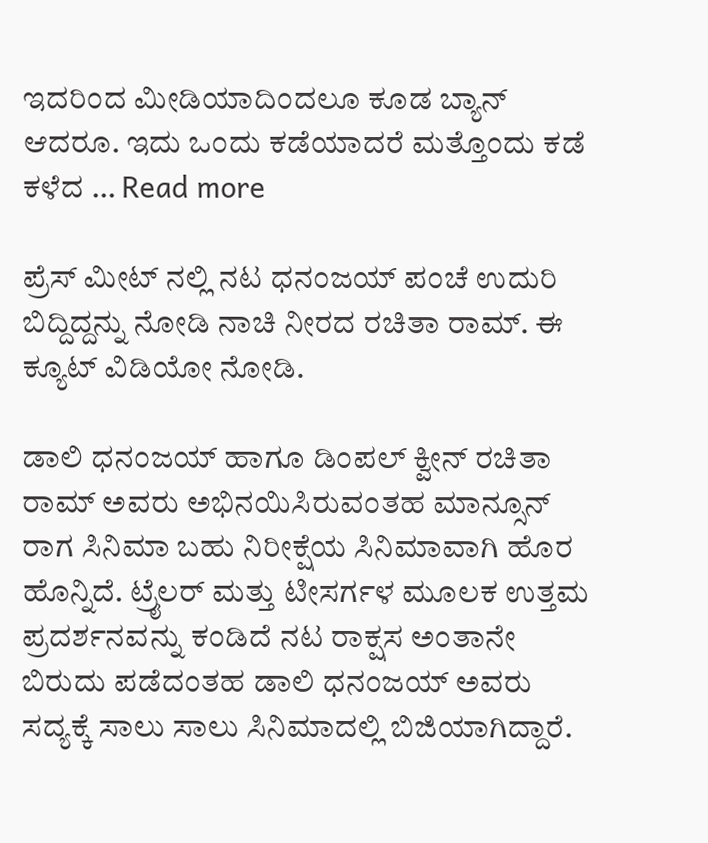ಇದರಿಂದ ಮೀಡಿಯಾದಿಂದಲೂ ಕೂಡ ಬ್ಯಾನ್ ಆದರೂ. ಇದು ಒಂದು ಕಡೆಯಾದರೆ ಮತ್ತೊಂದು ಕಡೆ ಕಳೆದ … Read more

ಪ್ರೆಸ್ ಮೀಟ್ ನಲ್ಲಿ ನಟ ಧನಂಜಯ್ ಪಂಚೆ ಉದುರಿ ಬಿದ್ದಿದ್ದನ್ನು ನೋಡಿ ನಾಚಿ ನೀರದ ರಚಿತಾ ರಾಮ್. ಈ ಕ್ಯೂಟ್ ವಿಡಿಯೋ ನೋಡಿ.

ಡಾಲಿ ಧನಂಜಯ್ ಹಾಗೂ ಡಿಂಪಲ್ ಕ್ವೀನ್ ರಚಿತಾ ರಾಮ್ ಅವರು ಅಭಿನಯಿಸಿರುವಂತಹ ಮಾನ್ಸೂನ್ ರಾಗ ಸಿನಿಮಾ ಬಹು ನಿರೀಕ್ಷೆಯ ಸಿನಿಮಾವಾಗಿ ಹೊರ ಹೊನ್ನಿದೆ. ಟ್ರೈಲರ್ ಮತ್ತು ಟೀಸರ್ಗಳ ಮೂಲಕ ಉತ್ತಮ ಪ್ರದರ್ಶನವನ್ನು ಕಂಡಿದೆ ನಟ ರಾಕ್ಷಸ ಅಂತಾನೇ ಬಿರುದು ಪಡೆದಂತಹ ಡಾಲಿ ಧನಂಜಯ್ ಅವರು ಸದ್ಯಕ್ಕೆ ಸಾಲು ಸಾಲು ಸಿನಿಮಾದಲ್ಲಿ ಬಿಜಿಯಾಗಿದ್ದಾರೆ.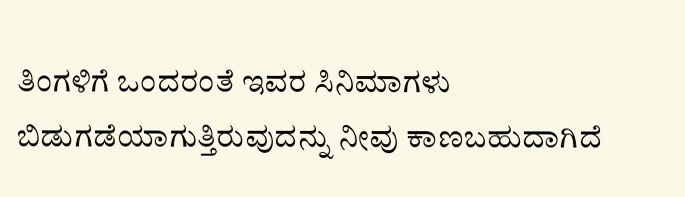ತಿಂಗಳಿಗೆ ಒಂದರಂತೆ ಇವರ ಸಿನಿಮಾಗಳು ಬಿಡುಗಡೆಯಾಗುತ್ತಿರುವುದನ್ನು ನೀವು ಕಾಣಬಹುದಾಗಿದೆ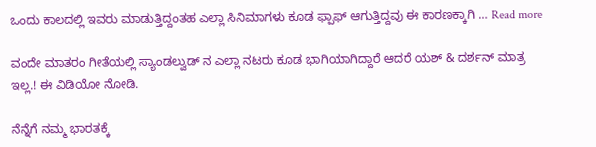ಒಂದು ಕಾಲದಲ್ಲಿ ಇವರು ಮಾಡುತ್ತಿದ್ದಂತಹ ಎಲ್ಲಾ ಸಿನಿಮಾಗಳು ಕೂಡ ಫ್ಪಾಫ್ ಆಗುತ್ತಿದ್ದವು ಈ ಕಾರಣಕ್ಕಾಗಿ … Read more

ವಂದೇ ಮಾತರಂ ಗೀತೆಯಲ್ಲಿ ಸ್ಯಾಂಡಲ್ವುಡ್ ನ ಎಲ್ಲಾ ನಟರು ಕೂಡ ಭಾಗಿಯಾಗಿದ್ದಾರೆ ಆದರೆ ಯಶ್ & ದರ್ಶನ್ ಮಾತ್ರ ಇಲ್ಲ.! ಈ ವಿಡಿಯೋ ನೋಡಿ.

ನೆನ್ನೆಗೆ ನಮ್ಮ ಭಾರತಕ್ಕೆ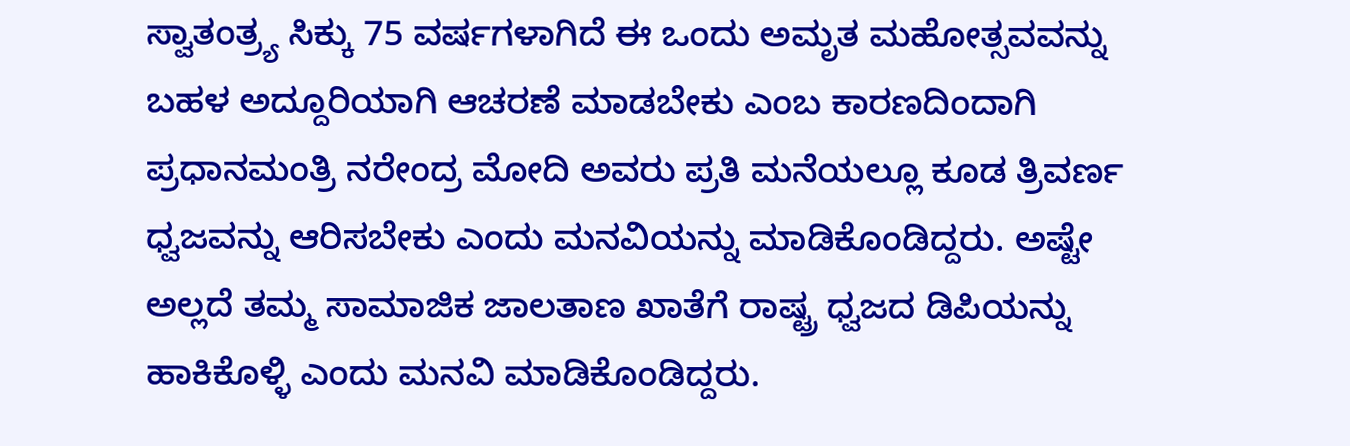ಸ್ವಾತಂತ್ರ್ಯ ಸಿಕ್ಕು 75 ವರ್ಷಗಳಾಗಿದೆ ಈ ಒಂದು ಅಮೃತ ಮಹೋತ್ಸವವನ್ನು ಬಹಳ ಅದ್ದೂರಿಯಾಗಿ ಆಚರಣೆ ಮಾಡಬೇಕು ಎಂಬ ಕಾರಣದಿಂದಾಗಿ ಪ್ರಧಾನಮಂತ್ರಿ ನರೇಂದ್ರ ಮೋದಿ ಅವರು ಪ್ರತಿ ಮನೆಯಲ್ಲೂ ಕೂಡ ತ್ರಿವರ್ಣ ಧ್ವಜವನ್ನು ಆರಿಸಬೇಕು ಎಂದು ಮನವಿಯನ್ನು ಮಾಡಿಕೊಂಡಿದ್ದರು. ಅಷ್ಟೇ ಅಲ್ಲದೆ ತಮ್ಮ ಸಾಮಾಜಿಕ ಜಾಲತಾಣ ಖಾತೆಗೆ ರಾಷ್ಟ್ರ ಧ್ವಜದ ಡಿಪಿಯನ್ನು ಹಾಕಿಕೊಳ್ಳಿ ಎಂದು ಮನವಿ ಮಾಡಿಕೊಂಡಿದ್ದರು.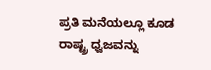ಪ್ರತಿ ಮನೆಯಲ್ಲೂ ಕೂಡ ರಾಷ್ಟ್ರ ಧ್ವಜವನ್ನು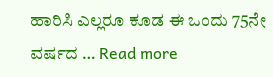ಹಾರಿಸಿ ಎಲ್ಲರೂ ಕೂಡ ಈ ಒಂದು 75ನೇ ವರ್ಷದ … Read more